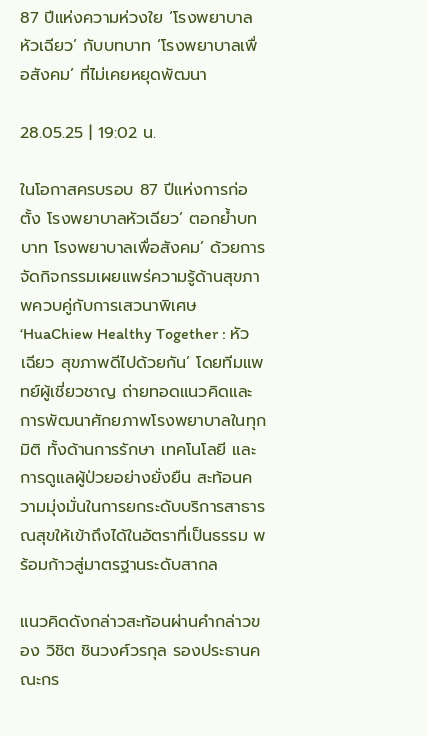87 ปีแห่งความห่วงใย ‘โรงพยาบาลหัวเฉียว’ กับบทบาท ‘โรงพยาบาลเพื่อสังคม’ ที่ไม่เคยหยุดพัฒนา

28.05.25 | 19:02 น.

ในโอกาสครบรอบ 87 ปีแห่งการก่อตั้ง โรงพยาบาลหัวเฉียว’ ตอกย้ำบทบาท โรงพยาบาลเพื่อสังคม’ ด้วยการจัดกิจกรรมเผยแพร่ความรู้ด้านสุขภาพควบคู่กับการเสวนาพิเศษ ‘HuaChiew Healthy Together : หัวเฉียว สุขภาพดีไปด้วยกัน’ โดยทีมแพทย์ผู้เชี่ยวชาญ ถ่ายทอดแนวคิดและการพัฒนาศักยภาพโรงพยาบาลในทุกมิติ ทั้งด้านการรักษา เทคโนโลยี และการดูแลผู้ป่วยอย่างยั่งยืน สะท้อนความมุ่งมั่นในการยกระดับบริการสาธารณสุขให้เข้าถึงได้ในอัตราที่เป็นธรรม พร้อมก้าวสู่มาตรฐานระดับสากล

แนวคิดดังกล่าวสะท้อนผ่านคำกล่าวของ วิชิต ชินวงศ์วรกุล รองประธานคณะกร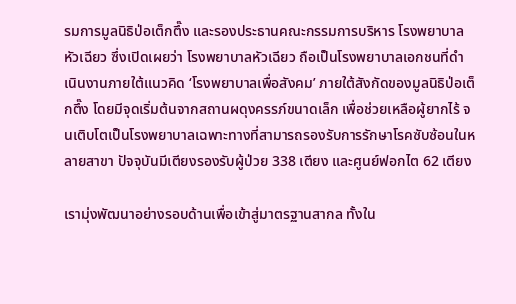รมการมูลนิธิป่อเต็กตึ๊ง และรองประธานคณะกรรมการบริหาร โรงพยาบาลหัวเฉียว ซึ่งเปิดเผยว่า โรงพยาบาลหัวเฉียว ถือเป็นโรงพยาบาลเอกชนที่ดำเนินงานภายใต้แนวคิด ‘โรงพยาบาลเพื่อสังคม’ ภายใต้สังกัดของมูลนิธิป่อเต็กตึ๊ง โดยมีจุดเริ่มต้นจากสถานผดุงครรภ์ขนาดเล็ก เพื่อช่วยเหลือผู้ยากไร้ จนเติบโตเป็นโรงพยาบาลเฉพาะทางที่สามารถรองรับการรักษาโรคซับซ้อนในหลายสาขา ปัจจุบันมีเตียงรองรับผู้ป่วย 338 เตียง และศูนย์ฟอกไต 62 เตียง

เรามุ่งพัฒนาอย่างรอบด้านเพื่อเข้าสู่มาตรฐานสากล ทั้งใน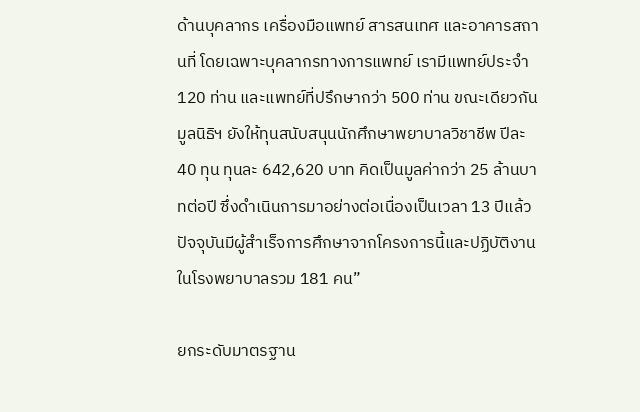ด้านบุคลากร เครื่องมือแพทย์ สารสนเทศ และอาคารสถานที่ โดยเฉพาะบุคลากรทางการแพทย์ เรามีแพทย์ประจำ 120 ท่าน และแพทย์ที่ปรึกษากว่า 500 ท่าน ขณะเดียวกัน มูลนิธิฯ ยังให้ทุนสนับสนุนนักศึกษาพยาบาลวิชาชีพ ปีละ 40 ทุน ทุนละ 642,620 บาท คิดเป็นมูลค่ากว่า 25 ล้านบาทต่อปี ซึ่งดำเนินการมาอย่างต่อเนื่องเป็นเวลา 13 ปีแล้ว ปัจจุบันมีผู้สำเร็จการศึกษาจากโครงการนี้และปฏิบัติงานในโรงพยาบาลรวม 181 คน”

ยกระดับมาตรฐาน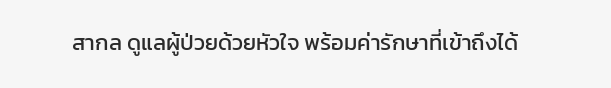สากล ดูแลผู้ป่วยด้วยหัวใจ พร้อมค่ารักษาที่เข้าถึงได้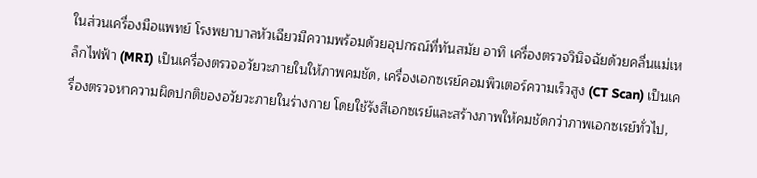ในส่วนเครื่องมือแพทย์ โรงพยาบาลหัวเฉียวมีความพร้อมด้วยอุปกรณ์ที่ทันสมัย อาทิ เครื่องตรวจวินิจฉัยด้วยคลื่นแม่เหล็กไฟฟ้า (MRI) เป็นเครื่องตรวจอวัยวะภายในให้ภาพคมชัด, เครื่องเอกซเรย์คอมพิวเตอร์ความเร็วสูง (CT Scan) เป็นเครื่องตรวจหาความผิดปกติของอวัยวะภายในร่างกาย โดยใช้รังสีเอกซเรย์และสร้างภาพให้คมชัดกว่าภาพเอกซเรย์ทั่วไป,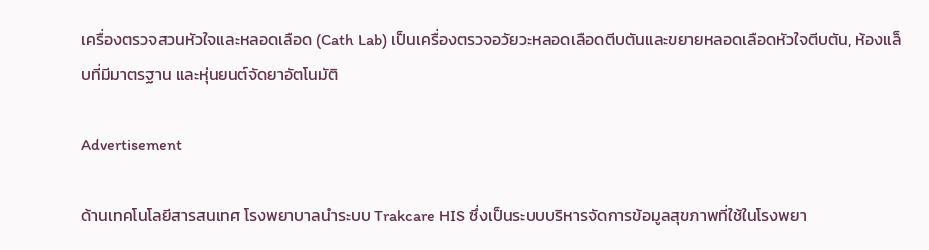เครื่องตรวจสวนหัวใจและหลอดเลือด (Cath Lab) เป็นเครื่องตรวจอวัยวะหลอดเลือดตีบตันและขยายหลอดเลือดหัวใจตีบตัน, ห้องแล็บที่มีมาตรฐาน และหุ่นยนต์จัดยาอัตโนมัติ

Advertisement

ด้านเทคโนโลยีสารสนเทศ โรงพยาบาลนำระบบ Trakcare HIS ซึ่งเป็นระบบบริหารจัดการข้อมูลสุขภาพที่ใช้ในโรงพยา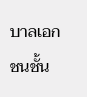บาลเอกชนชั้น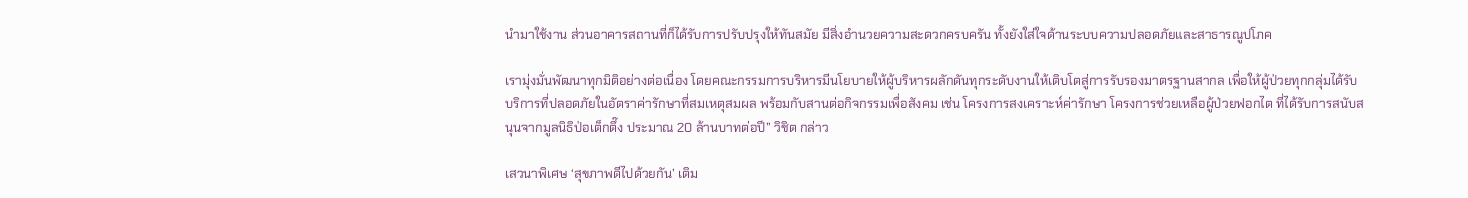นำมาใช้งาน ส่วนอาคารสถานที่ก็ได้รับการปรับปรุงให้ทันสมัย มีสิ่งอำนวยความสะดวกครบครัน ทั้งยังใส่ใจด้านระบบความปลอดภัยและสาธารณูปโภค

เรามุ่งมั่นพัฒนาทุกมิติอย่างต่อเนื่อง โดยคณะกรรมการบริหารมีนโยบายให้ผู้บริหารผลักดันทุกระดับงานให้เติบโตสู่การรับรองมาตรฐานสากล เพื่อให้ผู้ป่วยทุกกลุ่มได้รับบริการที่ปลอดภัยในอัตราค่ารักษาที่สมเหตุสมผล พร้อมกับสานต่อกิจกรรมเพื่อสังคม เช่น โครงการสงเคราะห์ค่ารักษา โครงการช่วยเหลือผู้ป่วยฟอกไต ที่ได้รับการสนับสนุนจากมูลนิธิป่อเต็กตึ๊ง ประมาณ 20 ล้านบาทต่อปี” วิชิต กล่าว

เสวนาพิเศษ ‘สุขภาพดีไปด้วยกัน’ เติม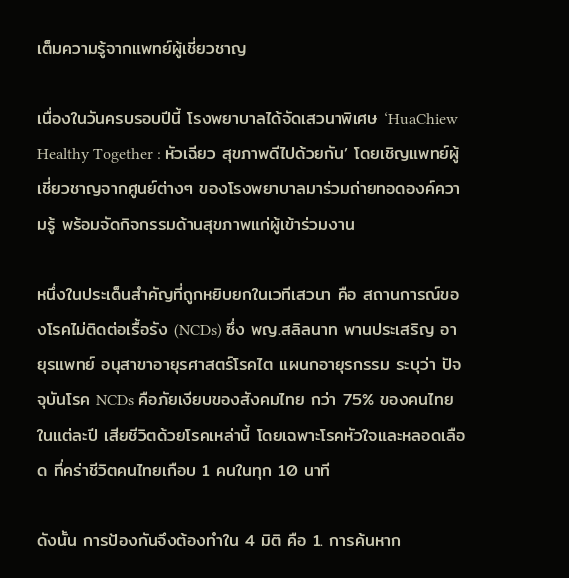เต็มความรู้จากแพทย์ผู้เชี่ยวชาญ

เนื่องในวันครบรอบปีนี้ โรงพยาบาลได้จัดเสวนาพิเศษ ‘HuaChiew Healthy Together : หัวเฉียว สุขภาพดีไปด้วยกัน’ โดยเชิญแพทย์ผู้เชี่ยวชาญจากศูนย์ต่างๆ ของโรงพยาบาลมาร่วมถ่ายทอดองค์ความรู้ พร้อมจัดกิจกรรมด้านสุขภาพแก่ผู้เข้าร่วมงาน

หนึ่งในประเด็นสำคัญที่ถูกหยิบยกในเวทีเสวนา คือ สถานการณ์ของโรคไม่ติดต่อเรื้อรัง (NCDs) ซึ่ง พญ.สลิลนาท พานประเสริญ อายุรแพทย์ อนุสาขาอายุรศาสตร์โรคไต แผนกอายุรกรรม ระบุว่า ปัจจุบันโรค NCDs คือภัยเงียบของสังคมไทย กว่า 75% ของคนไทยในแต่ละปี เสียชีวิตด้วยโรคเหล่านี้ โดยเฉพาะโรคหัวใจและหลอดเลือด ที่คร่าชีวิตคนไทยเกือบ 1 คนในทุก 10 นาที

ดังนั้น การป้องกันจึงต้องทำใน 4 มิติ คือ 1. การค้นหาก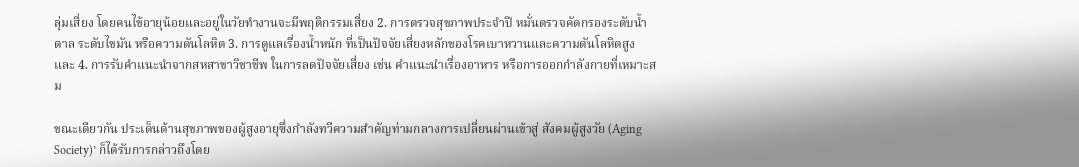ลุ่มเสี่ยง โดยคนไข้อายุน้อยและอยู่ในวัยทำงานจะมีพฤติกรรมเสี่ยง 2. การตรวจสุขภาพประจำปี หมั่นตรวจคัดกรองระดับน้ำตาล ระดับไขมัน หรือความดันโลหิต 3. การดูแลเรื่องน้ำหนัก ที่เป็นปัจจัยเสี่ยงหลักของโรคเบาหวานและความดันโลหิตสูง และ 4. การรับคำแนะนำจากสหสาขาวิชาชีพ ในการลดปัจจัยเสี่ยง เช่น คำแนะนำเรื่องอาหาร หรือการออกกำลังกายที่เหมาะสม

ขณะเดียวกัน ประเด็นด้านสุขภาพของผู้สูงอายุซึ่งกำลังทวีความสำคัญท่ามกลางการเปลี่ยนผ่านเข้าสู่ สังคมผู้สูงวัย (Aging Society)’ ก็ได้รับการกล่าวถึงโดย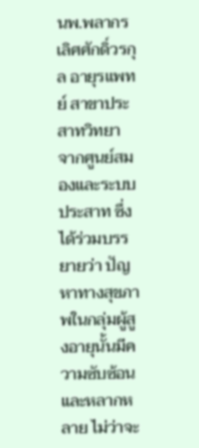นพ.พลากร เลิศศักดิ์วรกุล อายุรแพทย์ สาขาประสาทวิทยา จากศูนย์สมองและระบบประสาท ซึ่งได้ร่วมบรรยายว่า ปัญหาทางสุขภาพในกลุ่มผู้สูงอายุนั้นมีความซับซ้อนและหลากหลาย ไม่ว่าจะ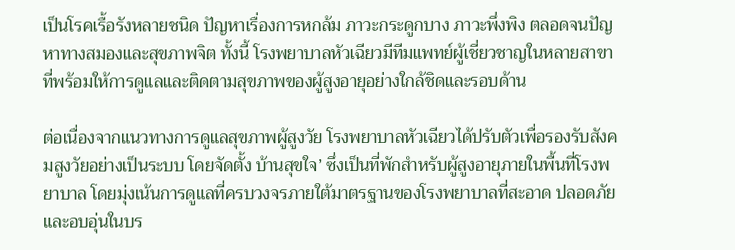เป็นโรคเรื้อรังหลายชนิด ปัญหาเรื่องการหกล้ม ภาวะกระดูกบาง ภาวะพึ่งพิง ตลอดจนปัญหาทางสมองและสุขภาพจิต ทั้งนี้ โรงพยาบาลหัวเฉียวมีทีมแพทย์ผู้เชี่ยวชาญในหลายสาขาที่พร้อมให้การดูแลและติดตามสุขภาพของผู้สูงอายุอย่างใกล้ชิดและรอบด้าน

ต่อเนื่องจากแนวทางการดูแลสุขภาพผู้สูงวัย โรงพยาบาลหัวเฉียวได้ปรับตัวเพื่อรองรับสังคมสูงวัยอย่างเป็นระบบ โดยจัดตั้ง บ้านสุขใจ’ ซึ่งเป็นที่พักสำหรับผู้สูงอายุภายในพื้นที่โรงพยาบาล โดยมุ่งเน้นการดูแลที่ครบวงจรภายใต้มาตรฐานของโรงพยาบาลที่สะอาด ปลอดภัย และอบอุ่นในบร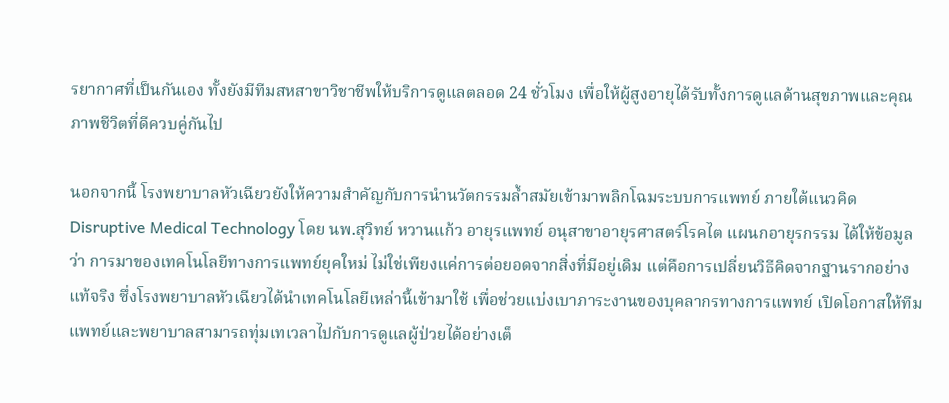รยากาศที่เป็นกันเอง ทั้งยังมีทีมสหสาขาวิชาชีพให้บริการดูแลตลอด 24 ชั่วโมง เพื่อให้ผู้สูงอายุได้รับทั้งการดูแลด้านสุขภาพและคุณภาพชีวิตที่ดีควบคู่กันไป

นอกจากนี้ โรงพยาบาลหัวเฉียวยังให้ความสำคัญกับการนำนวัตกรรมล้ำสมัยเข้ามาพลิกโฉมระบบการแพทย์ ภายใต้แนวคิด Disruptive Medical Technology โดย นพ.สุวิทย์ หวานแก้ว อายุรแพทย์ อนุสาขาอายุรศาสตร์โรคไต แผนกอายุรกรรม ได้ให้ข้อมูลว่า การมาของเทคโนโลยีทางการแพทย์ยุคใหม่ ไม่ใช่เพียงแค่การต่อยอดจากสิ่งที่มีอยู่เดิม แต่คือการเปลี่ยนวิธีคิดจากฐานรากอย่างแท้จริง ซึ่งโรงพยาบาลหัวเฉียวได้นำเทคโนโลยีเหล่านี้เข้ามาใช้ เพื่อช่วยแบ่งเบาภาระงานของบุคลากรทางการแพทย์ เปิดโอกาสให้ทีมแพทย์และพยาบาลสามารถทุ่มเทเวลาไปกับการดูแลผู้ป่วยได้อย่างเต็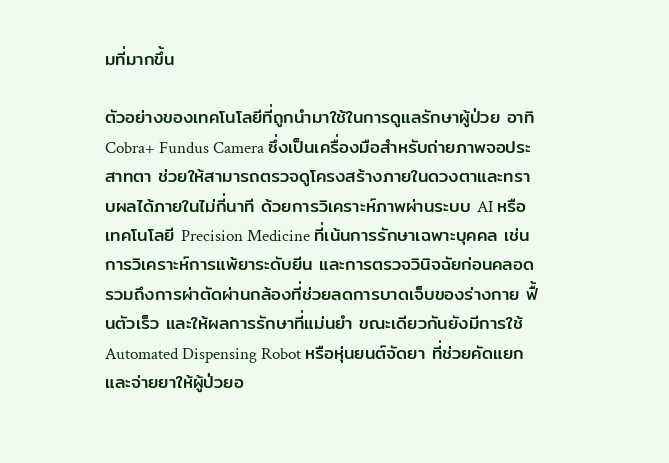มที่มากขึ้น

ตัวอย่างของเทคโนโลยีที่ถูกนำมาใช้ในการดูแลรักษาผู้ป่วย อาทิ Cobra+ Fundus Camera ซึ่งเป็นเครื่องมือสำหรับถ่ายภาพจอประสาทตา ช่วยให้สามารถตรวจดูโครงสร้างภายในดวงตาและทราบผลได้ภายในไม่กี่นาที ด้วยการวิเคราะห์ภาพผ่านระบบ AI หรือเทคโนโลยี Precision Medicine ที่เน้นการรักษาเฉพาะบุคคล เช่น การวิเคราะห์การแพ้ยาระดับยีน และการตรวจวินิจฉัยก่อนคลอด รวมถึงการผ่าตัดผ่านกล้องที่ช่วยลดการบาดเจ็บของร่างกาย ฟื้นตัวเร็ว และให้ผลการรักษาที่แม่นยำ ขณะเดียวกันยังมีการใช้ Automated Dispensing Robot หรือหุ่นยนต์จัดยา ที่ช่วยคัดแยกและจ่ายยาให้ผู้ป่วยอ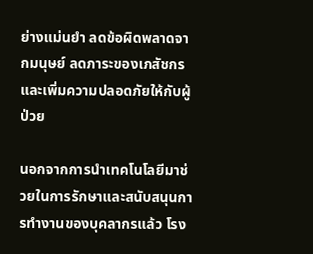ย่างแม่นยำ ลดข้อผิดพลาดจากมนุษย์ ลดภาระของเภสัชกร และเพิ่มความปลอดภัยให้กับผู้ป่วย

นอกจากการนำเทคโนโลยีมาช่วยในการรักษาและสนับสนุนการทำงานของบุคลากรแล้ว โรง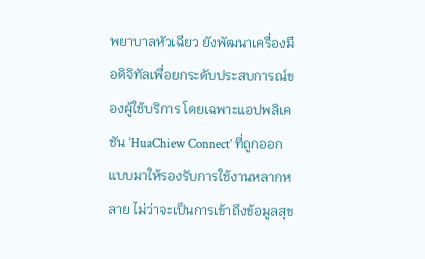พยาบาลหัวเฉียว ยังพัฒนาเครื่องมือดิจิทัลเพื่อยกระดับประสบการณ์ของผู้ใช้บริการ โดยเฉพาะแอปพลิเคชัน ‘HuaChiew Connect’ ที่ถูกออกแบบมาให้รองรับการใช้งานหลากหลาย ไม่ว่าจะเป็นการเข้าถึงข้อมูลสุข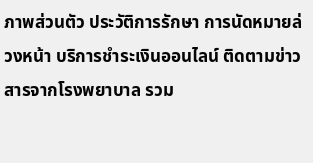ภาพส่วนตัว ประวัติการรักษา การนัดหมายล่วงหน้า บริการชำระเงินออนไลน์ ติดตามข่าวสารจากโรงพยาบาล รวม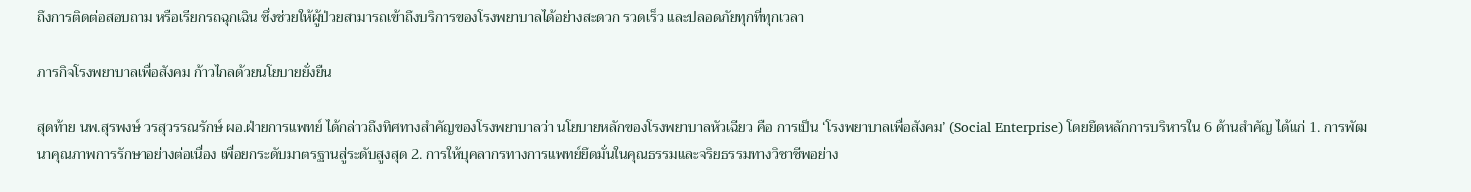ถึงการติดต่อสอบถาม หรือเรียกรถฉุกเฉิน ซึ่งช่วยให้ผู้ป่วยสามารถเข้าถึงบริการของโรงพยาบาลได้อย่างสะดวก รวดเร็ว และปลอดภัยทุกที่ทุกเวลา

ภารกิจโรงพยาบาลเพื่อสังคม ก้าวไกลด้วยนโยบายยั่งยืน

สุดท้าย นพ.สุรพงษ์ วรสุวรรณรักษ์ ผอ.ฝ่ายการแพทย์ ได้กล่าวถึงทิศทางสำคัญของโรงพยาบาลว่า นโยบายหลักของโรงพยาบาลหัวเฉียว คือ การเป็น ‘โรงพยาบาลเพื่อสังคม’ (Social Enterprise) โดยยึดหลักการบริหารใน 6 ด้านสำคัญ ได้แก่ 1. การพัฒนาคุณภาพการรักษาอย่างต่อเนื่อง เพื่อยกระดับมาตรฐานสู่ระดับสูงสุด 2. การให้บุคลากรทางการแพทย์ยึดมั่นในคุณธรรมและจริยธรรมทางวิชาชีพอย่าง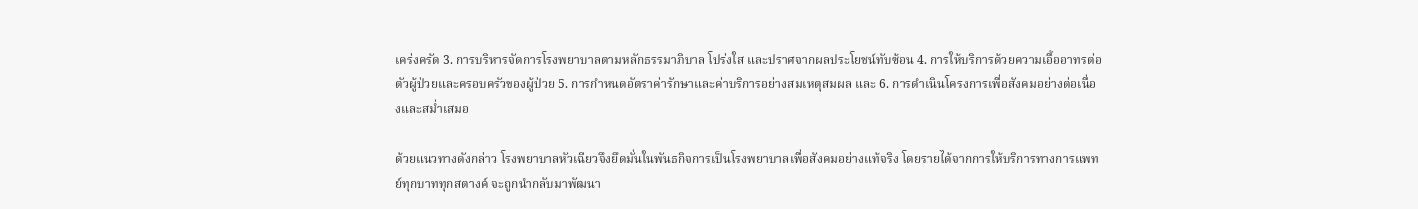เคร่งครัด 3. การบริหารจัดการโรงพยาบาลตามหลักธรรมาภิบาล โปร่งใส และปราศจากผลประโยชน์ทับซ้อน 4. การให้บริการด้วยความเอื้ออาทรต่อตัวผู้ป่วยและครอบครัวของผู้ป่วย 5. การกำหนดอัตราค่ารักษาและค่าบริการอย่างสมเหตุสมผล และ 6. การดำเนินโครงการเพื่อสังคมอย่างต่อเนื่องและสม่ำเสมอ

ด้วยแนวทางดังกล่าว โรงพยาบาลหัวเฉียวจึงยึดมั่นในพันธกิจการเป็นโรงพยาบาลเพื่อสังคมอย่างแท้จริง โดยรายได้จากการให้บริการทางการแพทย์ทุกบาททุกสตางค์ จะถูกนำกลับมาพัฒนา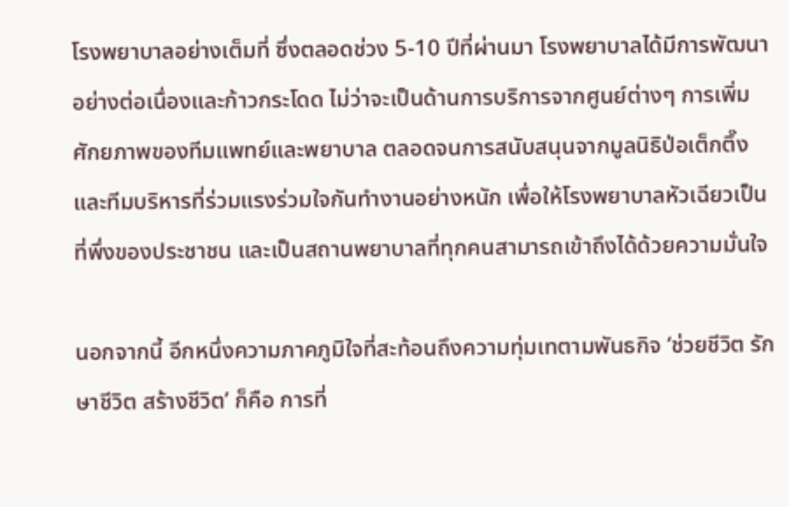โรงพยาบาลอย่างเต็มที่ ซึ่งตลอดช่วง 5-10 ปีที่ผ่านมา โรงพยาบาลได้มีการพัฒนาอย่างต่อเนื่องและก้าวกระโดด ไม่ว่าจะเป็นด้านการบริการจากศูนย์ต่างๆ การเพิ่มศักยภาพของทีมแพทย์และพยาบาล ตลอดจนการสนับสนุนจากมูลนิธิป่อเต็กตึ๊งและทีมบริหารที่ร่วมแรงร่วมใจกันทำงานอย่างหนัก เพื่อให้โรงพยาบาลหัวเฉียวเป็นที่พึ่งของประชาชน และเป็นสถานพยาบาลที่ทุกคนสามารถเข้าถึงได้ด้วยความมั่นใจ

นอกจากนี้ อีกหนึ่งความภาคภูมิใจที่สะท้อนถึงความทุ่มเทตามพันธกิจ ‘ช่วยชีวิต รักษาชีวิต สร้างชีวิต’ ก็คือ การที่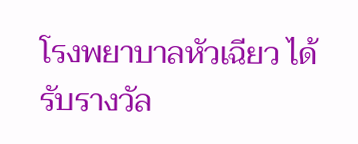โรงพยาบาลหัวเฉียว ได้รับรางวัล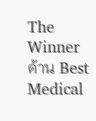The Winner ด้าน Best Medical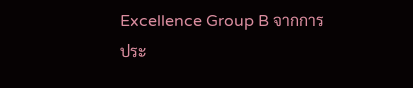Excellence Group B จากการประ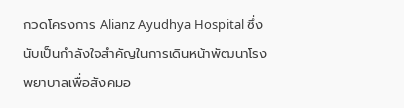กวดโครงการ Alianz Ayudhya Hospital ซึ่งนับเป็นกำลังใจสำคัญในการเดินหน้าพัฒนาโรงพยาบาลเพื่อสังคมอ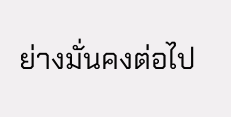ย่างมั่นคงต่อไป